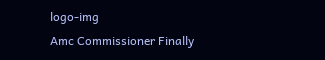logo-img
Amc Commissioner Finally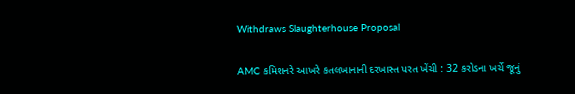Withdraws Slaughterhouse Proposal

AMC કમિશનરે આખરે કતલખાનાની દરખાસ્ત પરત ખેંચી : 32 કરોડના ખર્ચે જૂનું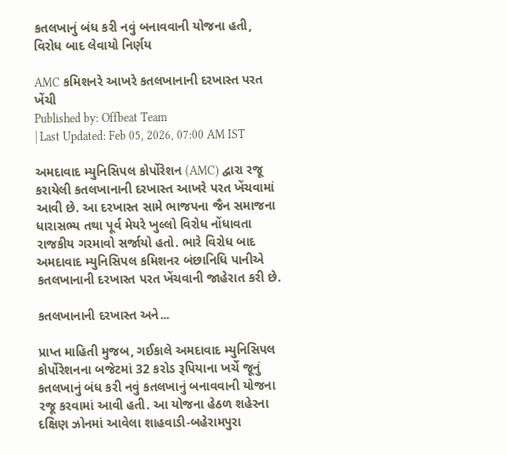કતલખાનું બંધ કરી નવું બનાવવાની યોજના હતી, વિરોધ બાદ લેવાયો નિર્ણય

AMC કમિશનરે આખરે કતલખાનાની દરખાસ્ત પરત ખેંચી
Published by: Offbeat Team
| Last Updated: Feb 05, 2026, 07:00 AM IST

અમદાવાદ મ્યુનિસિપલ કોર્પોરેશન (AMC) દ્વારા રજૂ કરાયેલી કતલખાનાની દરખાસ્ત આખરે પરત ખેંચવામાં આવી છે. આ દરખાસ્ત સામે ભાજપના જૈન સમાજના ધારાસભ્ય તથા પૂર્વ મેયરે ખુલ્લો વિરોધ નોંધાવતા રાજકીય ગરમાવો સર્જાયો હતો. ભારે વિરોધ બાદ અમદાવાદ મ્યુનિસિપલ કમિશનર બંછાનિધિ પાનીએ કતલખાનાની દરખાસ્ત પરત ખેંચવાની જાહેરાત કરી છે.

કતલખાનાની દરખાસ્ત અને...

પ્રાપ્ત માહિતી મુજબ, ગઈકાલે અમદાવાદ મ્યુનિસિપલ કોર્પોરેશનના બજેટમાં 32 કરોડ રૂપિયાના ખર્ચે જૂનું કતલખાનું બંધ કરી નવું કતલખાનું બનાવવાની યોજના રજૂ કરવામાં આવી હતી. આ યોજના હેઠળ શહેરના દક્ષિણ ઝોનમાં આવેલા શાહવાડી-બહેરામપુરા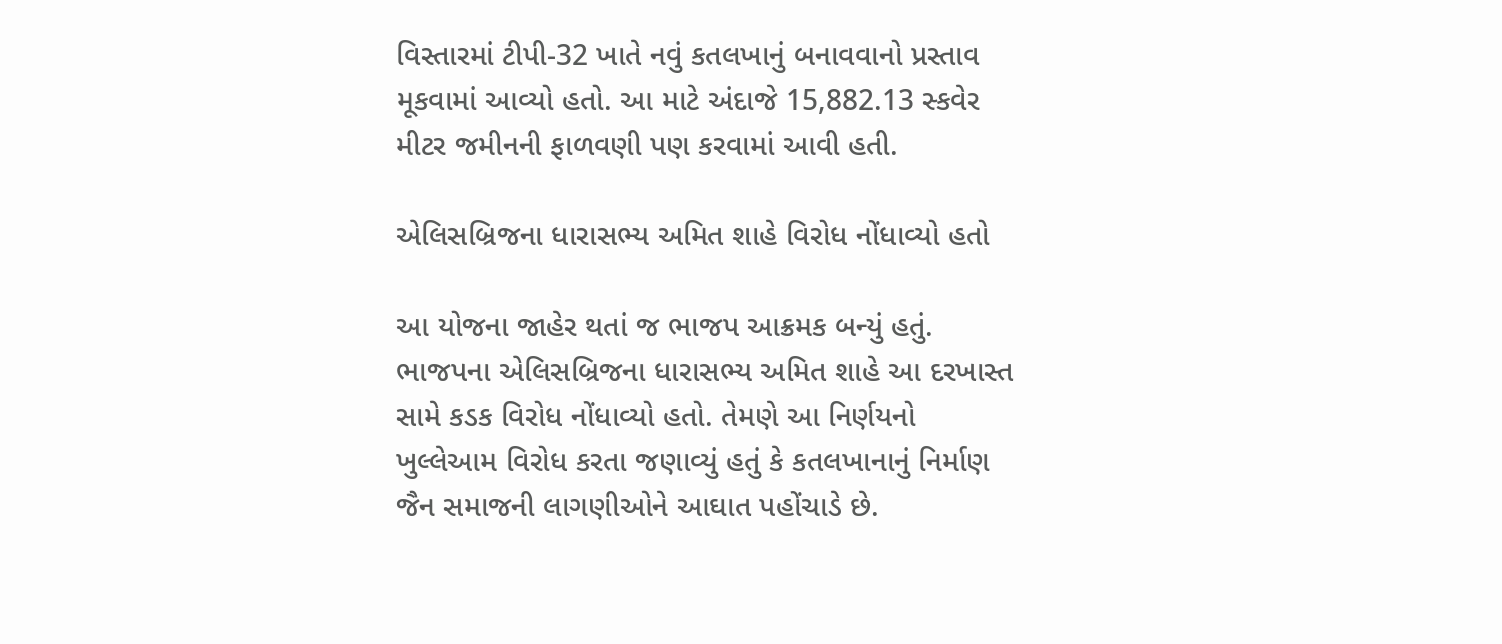વિસ્તારમાં ટીપી-32 ખાતે નવું કતલખાનું બનાવવાનો પ્રસ્તાવ મૂકવામાં આવ્યો હતો. આ માટે અંદાજે 15,882.13 સ્કવેર મીટર જમીનની ફાળવણી પણ કરવામાં આવી હતી.

એલિસબ્રિજના ધારાસભ્ય અમિત શાહે વિરોધ નોંધાવ્યો હતો

આ યોજના જાહેર થતાં જ ભાજપ આક્રમક બન્યું હતું. ભાજપના એલિસબ્રિજના ધારાસભ્ય અમિત શાહે આ દરખાસ્ત સામે કડક વિરોધ નોંધાવ્યો હતો. તેમણે આ નિર્ણયનો ખુલ્લેઆમ વિરોધ કરતા જણાવ્યું હતું કે કતલખાનાનું નિર્માણ જૈન સમાજની લાગણીઓને આઘાત પહોંચાડે છે.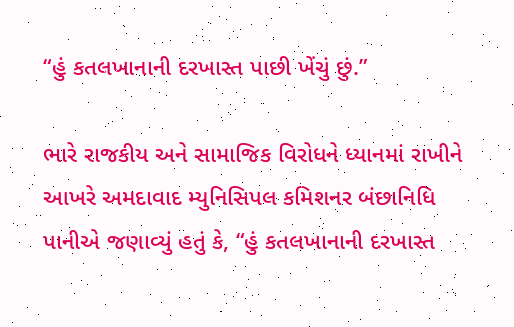“હું કતલખાનાની દરખાસ્ત પાછી ખેંચું છું.”

ભારે રાજકીય અને સામાજિક વિરોધને ધ્યાનમાં રાખીને આખરે અમદાવાદ મ્યુનિસિપલ કમિશનર બંછાનિધિ પાનીએ જણાવ્યું હતું કે, “હું કતલખાનાની દરખાસ્ત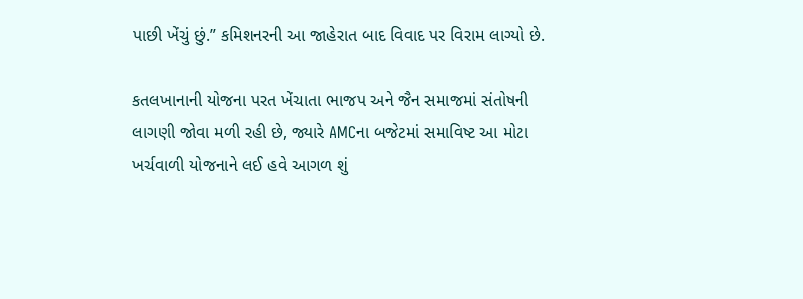પાછી ખેંચું છું.” કમિશનરની આ જાહેરાત બાદ વિવાદ પર વિરામ લાગ્યો છે.

કતલખાનાની યોજના પરત ખેંચાતા ભાજપ અને જૈન સમાજમાં સંતોષની લાગણી જોવા મળી રહી છે, જ્યારે AMCના બજેટમાં સમાવિષ્ટ આ મોટા ખર્ચવાળી યોજનાને લઈ હવે આગળ શું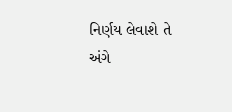નિર્ણય લેવાશે તે અંગે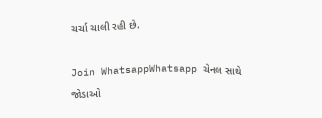ચર્ચા ચાલી રહી છે.

Join WhatsappWhatsapp ચેનલ સાથે જોડાઓ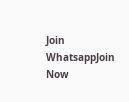Join WhatsappJoin Now